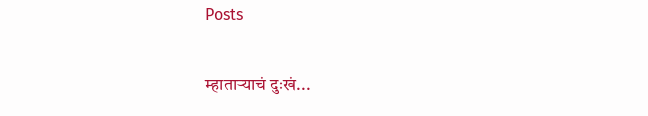Posts

म्हाताऱ्याचं दुःखं...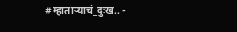#म्हाताऱ्याचं_दुःख.. -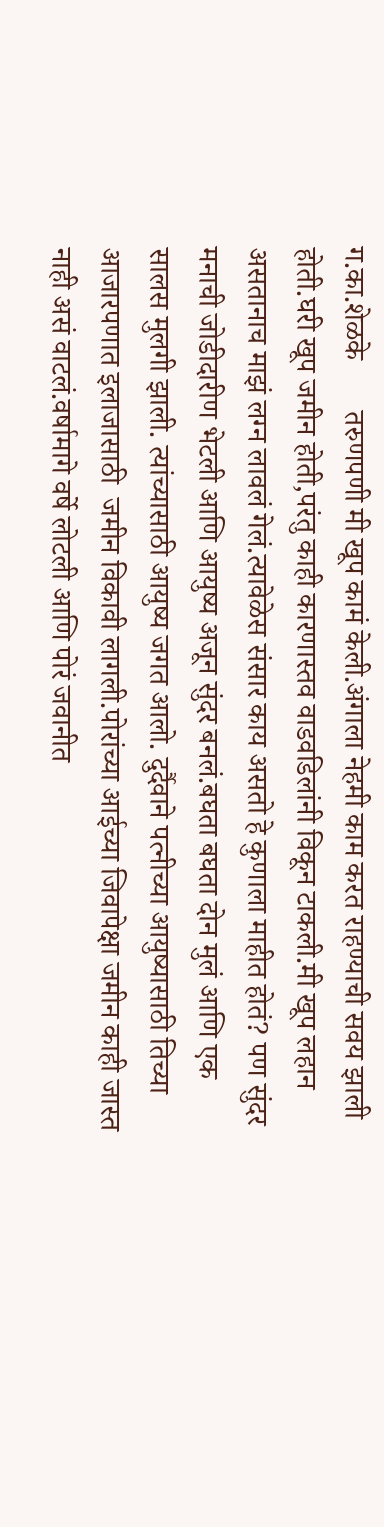ग.का.शेळके       तरुणपणी मी खूप कामं केली.अंगाला नेहमी काम करत राहण्याची सवय झाली होती.घरी खूप जमीन होती,परंतु काही कारणास्तव वाडवडिलांनी विकून टाकली.मी खूप लहान असतानाच माझं लग्न लावलं गेलं.त्यावेळेस संसार काय असतो हे कुणाला माहीत होतं? पण सुंदर मनाची जोडीदारीण भेटली आणि आयुष्य अजून सुंदर बनलं.बघता बघता दोन मुलं आणि एक सालस मुलगी झाली. त्यांच्यासाठी आयुष्य जगत आलो. दुर्दैवाने पत्नीच्या आयुष्यासाठी तिच्या आजारपणात इलाजासाठी  जमीन विकावी लागली.पोरांच्या आईच्या जिवापेक्षा जमीन काही जास्त नाही असं वाटलं.वर्षामागे वर्षे लोटली आणि पोरं जवानीत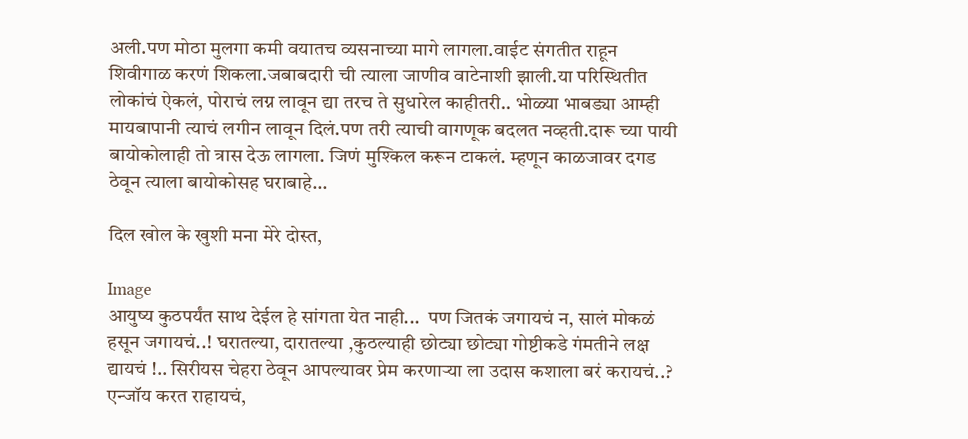अली.पण मोठा मुलगा कमी वयातच व्यसनाच्या मागे लागला.वाईट संगतीत राहून शिवीगाळ करणं शिकला.जबाबदारी ची त्याला जाणीव वाटेनाशी झाली.या परिस्थितीत लोकांचं ऐकलं, पोराचं लग्न लावून द्या तरच ते सुधारेल काहीतरी.. भोळ्या भाबड्या आम्ही मायबापानी त्याचं लगीन लावून दिलं.पण तरी त्याची वागणूक बदलत नव्हती.दारू च्या पायी बायोकोलाही तो त्रास देऊ लागला. जिणं मुश्किल करून टाकलं. म्हणून काळजावर दगड ठेवून त्याला बायोकोसह घराबाहे...

दिल खोल के खुशी मना मेरे दोस्त,

Image
आयुष्य कुठपर्यंत साथ देईल हे सांगता येत नाही...  पण जितकं जगायचं न, सालं मोकळं हसून जगायचं..! घरातल्या, दारातल्या ,कुठल्याही छोट्या छोट्या गोष्टीकडे गंमतीने लक्ष द्यायचं !.. सिरीयस चेहरा ठेवून आपल्यावर प्रेम करणाऱ्या ला उदास कशाला बरं करायचं..? एन्जॉय करत राहायचं,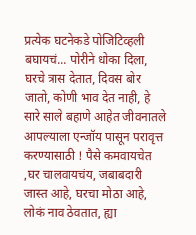प्रत्येक घटनेकडे पोजिटिव्हली बघायचं... पोरीने धोका दिला, घरचे त्रास देतात, दिवस बोर जातो, कोणी भाव देत नाही, हे सारे साले बहाणे आहेत जीवनातले आपल्याला एन्जॉय पासून परावृत्त करण्यासाठी ! पैसे कमवायचेत ,घर चालवायचंय, जबाबदारी जास्त आहे, घरचा मोठा आहे, लोकं नाव ठेवतात, ह्या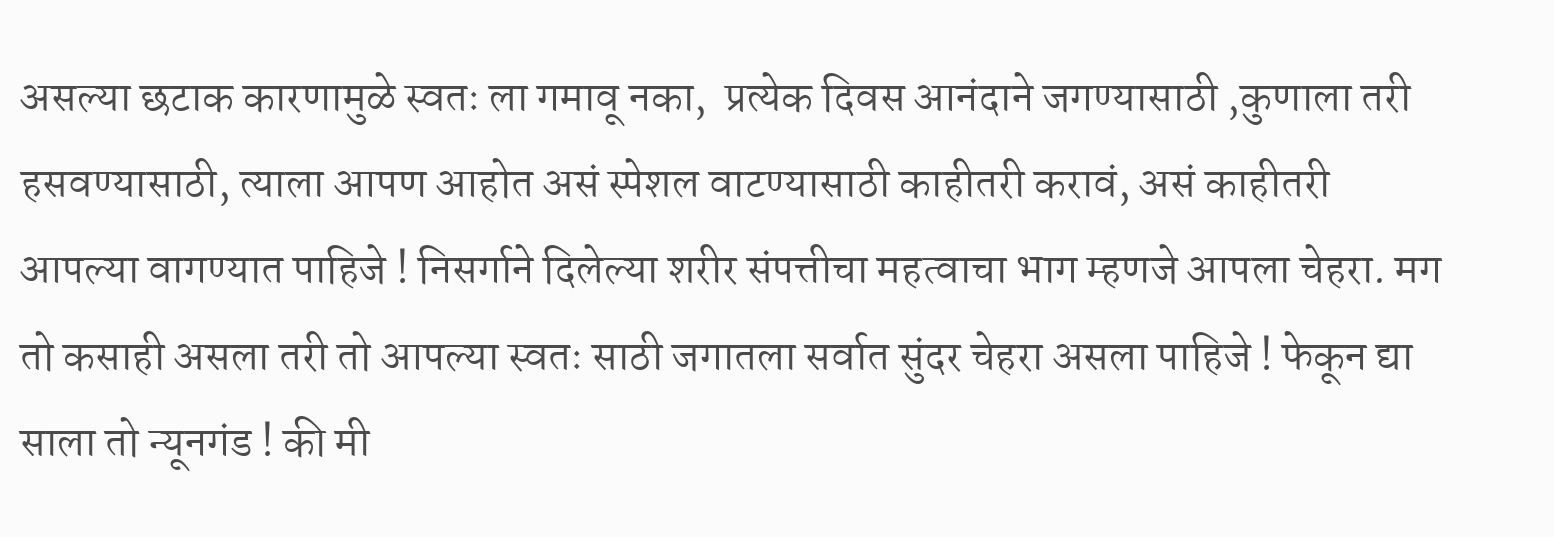असल्या छटाक कारणामुळे स्वतः ला गमावू नका,  प्रत्येक दिवस आनंदाने जगण्यासाठी ,कुणाला तरी हसवण्यासाठी, त्याला आपण आहोत असं स्पेशल वाटण्यासाठी काहीतरी करावं, असं काहीतरी आपल्या वागण्यात पाहिजे ! निसर्गाने दिलेल्या शरीर संपत्तीचा महत्वाचा भाग म्हणजे आपला चेहरा. मग तो कसाही असला तरी तो आपल्या स्वतः साठी जगातला सर्वात सुंदर चेहरा असला पाहिजे ! फेकून द्या साला तो न्यूनगंड ! की मी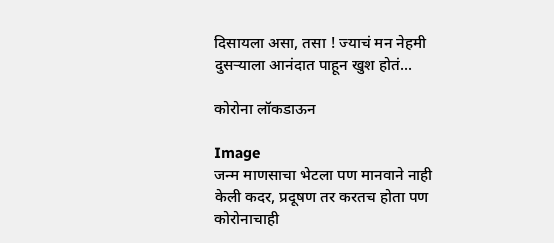दिसायला असा, तसा ! ज्याचं मन नेहमी दुसऱ्याला आनंदात पाहून खुश होतं...

कोरोना लॉकडाऊन

Image
जन्म माणसाचा भेटला पण मानवाने नाही केली कदर, प्रदूषण तर करतच होता पण कोरोनाचाही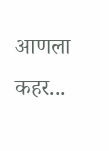आणला कहर...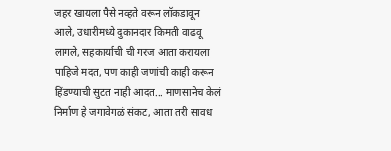जहर खायला पैसे नव्हते वरून लॉकडावून आले, उधारीमध्ये दुकानदार किमती वाढवू लागले, सहकार्याची ची गरज आता करायला पाहिजे मदत, पण काही जणांची काही करून हिंडण्याची सुटत नाही आदत... माणसानेच केलं निर्माण हे जगावेगळं संकट, आता तरी सावध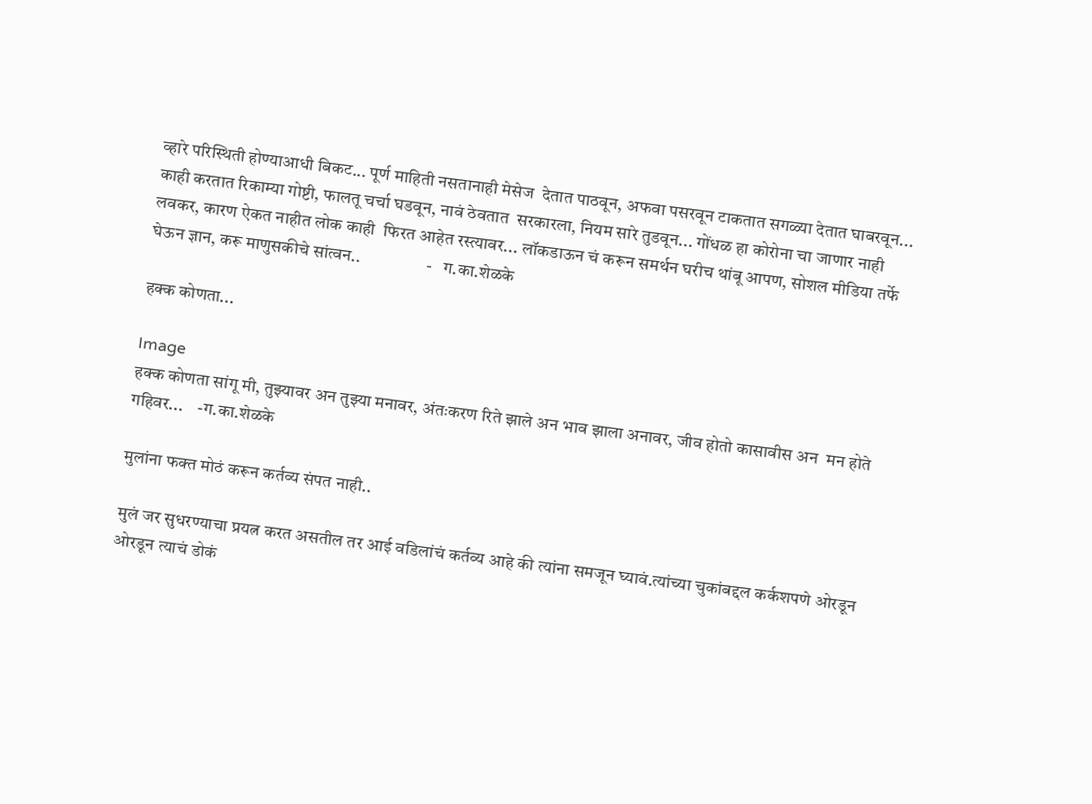व्हारे परिस्थिती होण्याआधी बिकट... पूर्ण माहिती नसतानाही मेसेज  देतात पाठवून, अफवा पसरवून टाकतात सगळ्या देतात घाबरवून... काही करतात रिकाम्या गोष्टी, फालतू चर्चा घडवून, नावं ठेवतात  सरकारला, नियम सारे तुडवून... गोंधळ हा कोरोना चा जाणार नाही लवकर, कारण ऐकत नाहीत लोक काही  फिरत आहेत रस्त्यावर... लॉकडाऊन चं करून समर्थन घरीच थांबू आपण, सोशल मीडिया तर्फे घेऊन ज्ञान, करू माणुसकीचे सांत्वन..                   -   ग.का.शेळके

हक्क कोणता...

Image
हक्क कोणता सांगू मी, तुझ्यावर अन तुझ्या मनावर, अंतःकरण रिते झाले अन भाव झाला अनावर, जीव होतो कासावीस अन  मन होते गहिवर...    -ग.का.शेळके

मुलांना फक्त मोठं करून कर्तव्य संपत नाही..

मुलं जर सुधरण्याचा प्रयत्न करत असतील तर आई वडिलांचं कर्तव्य आहे की त्यांना समजून घ्यावं.त्यांच्या चुकांबद्दल कर्कशपणे ओरडून ओरडून त्याचं डोकं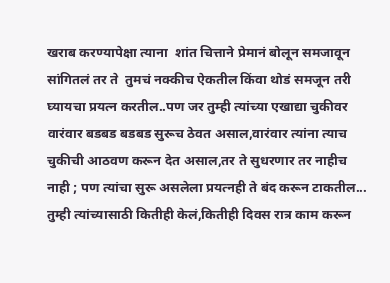खराब करण्यापेक्षा त्याना  शांत चित्ताने प्रेमानं बोलून समजावून सांगितलं तर ते  तुमचं नक्कीच ऐकतील किंवा थोडं समजून तरी घ्यायचा प्रयत्न करतील..पण जर तुम्ही त्यांच्या एखाद्या चुकीवर वारंवार बडबड बडबड सुरूच ठेवत असाल,वारंवार त्यांना त्याच चुकीची आठवण करून देत असाल,तर ते सुधरणार तर नाहीच नाही ; पण त्यांचा सुरू असलेला प्रयत्नही ते बंद करून टाकतील...       तुम्ही त्यांच्यासाठी कितीही केलं,कितीही दिवस रात्र काम करून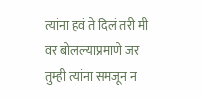त्यांना हवं ते दिलं तरी मी वर बोलल्याप्रमाणे जर तुम्ही त्यांना समजून न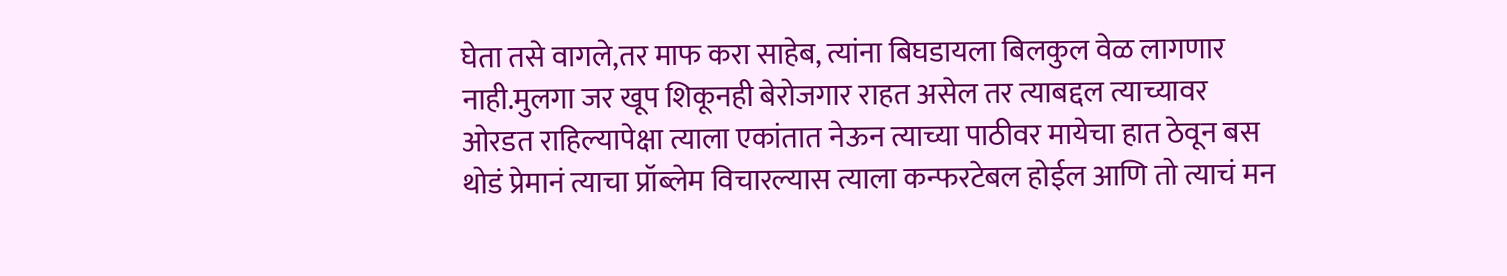घेता तसे वागले,तर माफ करा साहेब, त्यांना बिघडायला बिलकुल वेळ लागणार नाही.मुलगा जर खूप शिकूनही बेरोजगार राहत असेल तर त्याबद्दल त्याच्यावर ओरडत राहिल्यापेक्षा त्याला एकांतात नेऊन त्याच्या पाठीवर मायेचा हात ठेवून बस थोडं प्रेमानं त्याचा प्रॉब्लेम विचारल्यास त्याला कन्फरटेबल होईल आणि तो त्याचं मन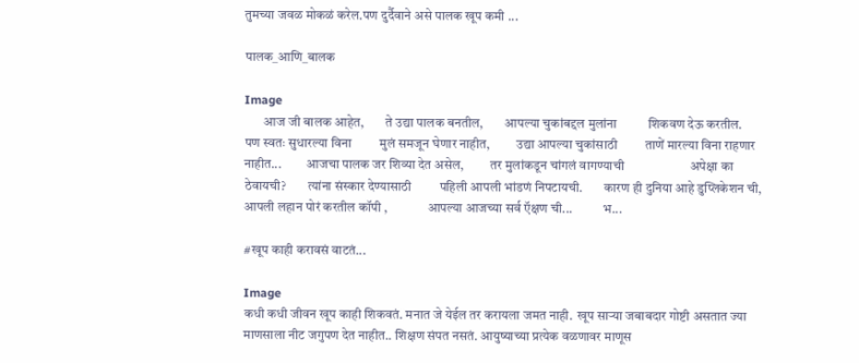तुमच्या जवळ मोकळं करेल.पण दुर्दैवाने असे पालक खूप कमी ...

पालक_आणि_बालक

Image
       आज जी बालक आहेत,        ते उद्या पालक बनतील,        आपल्या चुकांबद्दल मुलांना          शिकवण देऊ करतील.         पण स्वतः सुधारल्या विना         मुलं समजून घेणार नाहीत,          उद्या आपल्या चुकांसाठी         ताणें मारल्या विना राहणार नाहीत...         आजचा पालक जर शिव्या देत असेल,          तर मुलांकडून चांगलं वागण्याची                     अपेक्षा का ठेवायची?        त्यांना संस्कार देण्यासाठी         पहिली आपली भांडणं निपटायची.        कारण ही दुनिया आहे डुप्लिकेशन ची,           आपली लहान पोरं करतील कॉपी ,               आपल्या आजच्या सर्व ऍक्षण ची...           भ...

#खूप काही करावसं वाटतं...

Image
कधी कधी जीवन खूप काही शिकवतं. मनात जे येईल तर करायला जमत नाही.  खूप साऱ्या जबाबदार गोष्टी असतात ज्या माणसाला नीट जगुपण देत नाहीत.. शिक्षण संपत नसतं. आयुष्याच्या प्रत्येक वळणावर माणूस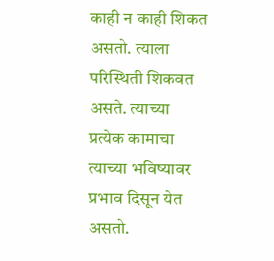काही न काही शिकत असतो. त्याला परिस्थिती शिकवत असते. त्याच्या प्रत्येक कामाचा त्याच्या भविष्यावर प्रभाव दिसून येत असतो.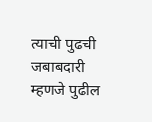त्याची पुढची जबाबदारी म्हणजे पुढील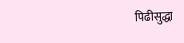पिढीसुद्धा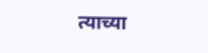त्याच्या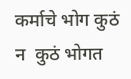कर्माचे भोग कुठं न  कुठं भोगत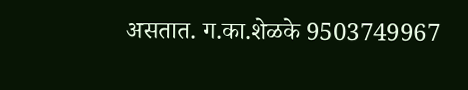असतात. ग.का.शेळके 9503749967